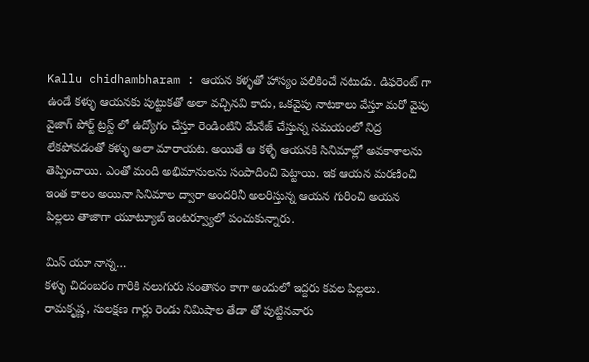Kallu chidhambharam : ఆయన కళ్ళతో హాస్యం పలికించే నటుడు. డిఫరెంట్ గా ఉండే కళ్ళు ఆయనకు పుట్టుకతో అలా వచ్చినవి కాదు, ఒకవైపు నాటకాలు వేస్తూ మరో వైపు వైజాగ్ పోర్ట్ ట్రస్ట్ లో ఉద్యోగం చేస్తూ రెండింటిని మేనేజ్ చేస్తున్న సమయంలో నిద్ర లేకపోవడంతో కళ్ళు అలా మారాయట. అయితే ఆ కళ్ళే ఆయనకి సినిమాల్లో అవకాశాలను తెప్పించాయి. ఎంతో మంది అభిమానులను సంపాదించి పెట్టాయి. ఇక ఆయన మరణించి ఇంత కాలం అయినా సినిమాల ద్వారా అందరినీ అలరిస్తున్న ఆయన గురించి అయన పిల్లలు తాజాగా యూట్యూబ్ ఇంటర్వ్యూలో పంచుకున్నారు.

మిస్ యూ నాన్న…
కళ్ళు చిదంబరం గారికి నలుగురు సంతానం కాగా అందులో ఇద్దరు కవల పిల్లలు. రామకృష్ణ, సులక్షణ గార్లు రెండు నిమిషాల తేడా తో పుట్టినవారు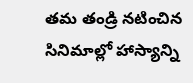తమ తండ్రి నటించిన సినిమాల్లో హాస్యాన్ని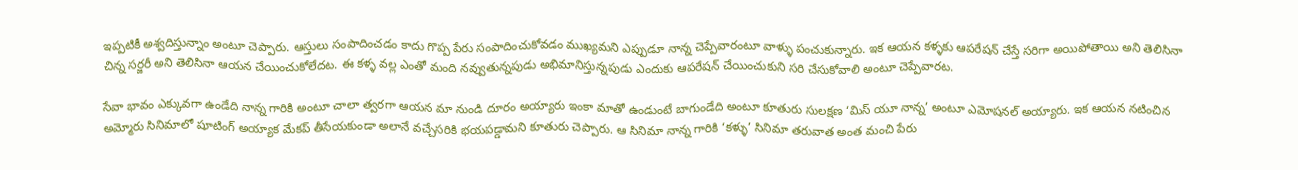ఇప్పటికీ అశ్వదిస్తున్నాం అంటూ చెప్పారు. ఆస్తులు సంపాదించడం కాదు గొప్ప పేరు సంపాదించుకోవడం ముఖ్యమని ఎప్పుడూ నాన్న చెప్పేవారంటూ వాళ్ళు పంచుకున్నారు. ఇక ఆయన కళ్ళకు ఆపరేషన్ చేస్తే సరిగా అయిపోతాయి అని తెలిసినా చిన్న సర్జరీ అని తెలిసినా ఆయన చేయించుకోలేదట. ఈ కళ్ళ వల్ల ఎంతో మంది నవ్వుతున్నపుడు అభిమానిస్తున్నపుడు ఎందుకు ఆపరేషన్ చేయించుకుని సరి చేసుకోవాలి అంటూ చెప్పేవారట.

సేవా భావం ఎక్కువగా ఉండేది నాన్న గారికి అంటూ చాలా త్వరగా ఆయన మా నుండి దూరం అయ్యారు ఇంకా మాతో ఉండుంటే బాగుండేది అంటూ కూతురు సులక్షణ ‘మిస్ యూ నాన్న’ అంటూ ఎమోషనల్ అయ్యారు. ఇక ఆయన నటించిన అమ్మోరు సినిమాలో షూటింగ్ అయ్యాక మేకప్ తీసేయకుండా అలానే వచ్చేసరికి భయపడ్డామని కూతురు చెప్పారు. ఆ సినిమా నాన్న గారికి ‘కళ్ళు’ సినిమా తరువాత అంత మంచి పేరు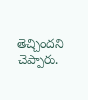తెచ్చిందని చెప్పారు.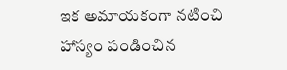ఇక అమాయకంగా నటించి హాస్యం పండించిన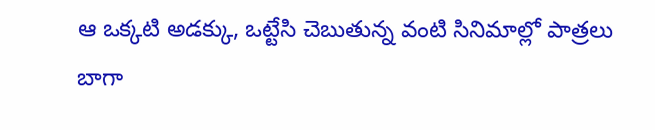ఆ ఒక్కటి అడక్కు, ఒట్టేసి చెబుతున్న వంటి సినిమాల్లో పాత్రలు బాగా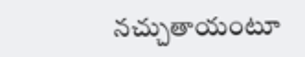నచ్చుతాయంటూ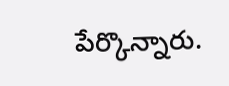పేర్కొన్నారు.